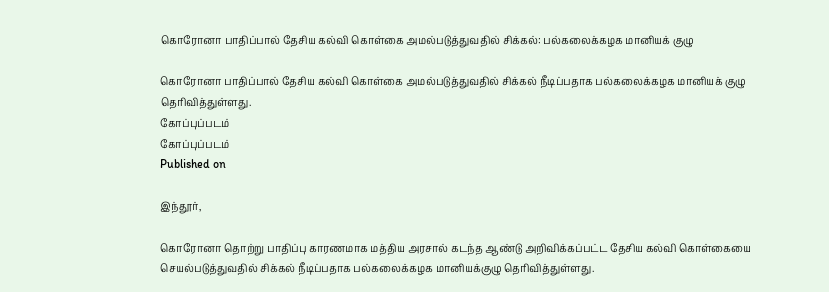கொரோனா பாதிப்பால் தேசிய கல்வி கொள்கை அமல்படுத்துவதில் சிக்கல்: பல்கலைக்கழக மானியக் குழு

கொரோனா பாதிப்பால் தேசிய கல்வி கொள்கை அமல்படுத்துவதில் சிக்கல் நீடிப்பதாக பல்கலைக்கழக மானியக் குழு தெரிவித்துள்ளது.
கோப்புப்படம்
கோப்புப்படம்
Published on

இந்தூர்,

கொரோனா தொற்று பாதிப்பு காரணமாக மத்திய அரசால் கடந்த ஆண்டு அறிவிக்கப்பட்ட தேசிய கல்வி கொள்கையை செயல்படுத்துவதில் சிக்கல் நீடிப்பதாக பல்கலைக்கழக மானியக்குழு தெரிவித்துள்ளது.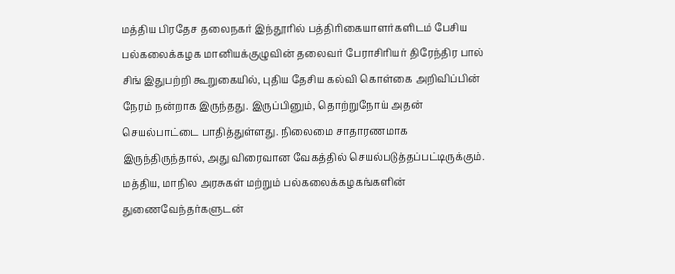மத்திய பிரதேச தலைநகர் இந்தூரில் பத்திரிகையாளர்களிடம் பேசிய பல்கலைக்கழக மானியக்குழுவின் தலைவர் பேராசிரியர் திரேந்திர பால் சிங் இதுபற்றி கூறுகையில், புதிய தேசிய கல்வி கொள்கை அறிவிப்பின் நேரம் நன்றாக இருந்தது. இருப்பினும், தொற்றுநோய் அதன் செயல்பாட்டை பாதித்துள்ளது. நிலைமை சாதாரணமாக இருந்திருந்தால், அது விரைவான வேகத்தில் செயல்படுத்தப்பட்டிருக்கும். மத்திய, மாநில அரசுகள் மற்றும் பல்கலைக்கழகங்களின் துணைவேந்தர்களுடன்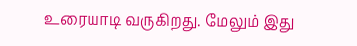உரையாடி வருகிறது. மேலும் இது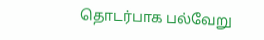தொடர்பாக பல்வேறு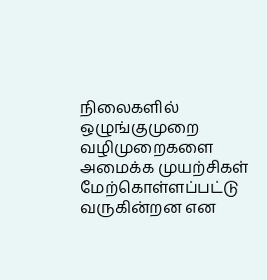நிலைகளில் ஒழுங்குமுறை வழிமுறைகளை அமைக்க முயற்சிகள் மேற்கொள்ளப்பட்டு வருகின்றன என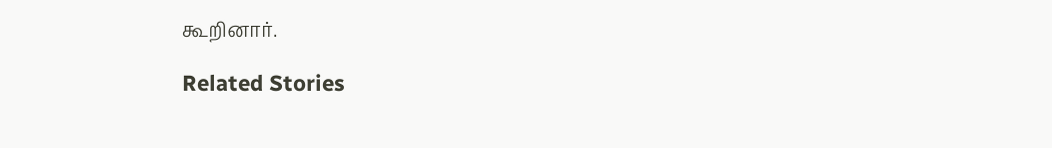கூறினார்.

Related Stories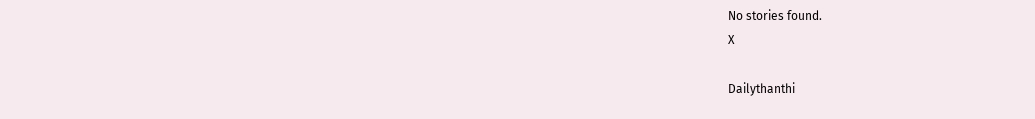No stories found.
X

Dailythanthi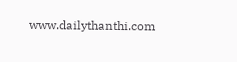www.dailythanthi.com